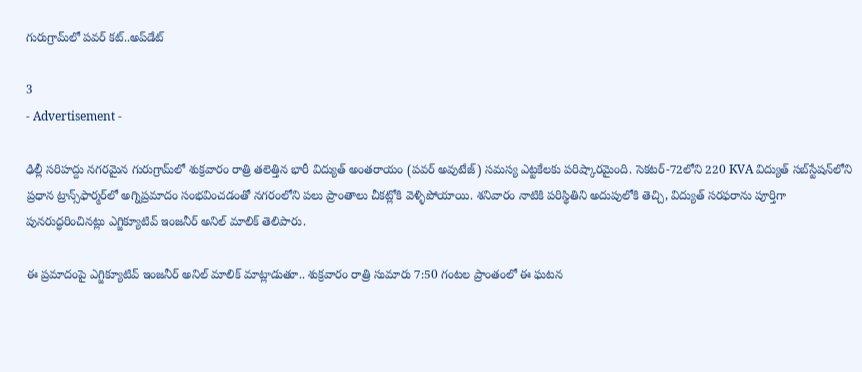గురుగ్రామ్‌లో పవర్ కట్..అప్‌డేట్

3
- Advertisement -

ఢిల్లీ సరిహద్దు నగరమైన గురుగ్రామ్‌లో శుక్రవారం రాత్రి తలెత్తిన భారీ విద్యుత్ అంతరాయం (పవర్ అవుటేజ్) సమస్య ఎట్టకేలకు పరిష్కారమైంది. సెకటర్-72లోని 220 KVA విద్యుత్ సబ్‌స్టేషన్‌లోని ప్రధాన ట్రాన్స్‌ఫార్మర్‌లో అగ్నిప్రమాదం సంభవించడంతో నగరంలోని పలు ప్రాంతాలు చీకట్లోకి వెళ్ళిపోయాయి. శనివారం నాటికి పరిస్థితిని అదుపులోకి తెచ్చి, విద్యుత్ సరఫరాను పూర్తిగా పునరుద్ధరించినట్లు ఎగ్జిక్యూటివ్ ఇంజనీర్ అనిల్ మాలిక్ తెలిపారు.

ఈ ప్రమాదంపై ఎగ్జిక్యూటివ్ ఇంజనీర్ అనిల్ మాలిక్ మాట్లాడుతూ.. శుక్రవారం రాత్రి సుమారు 7:50 గంటల ప్రాంతంలో ఈ ఘటన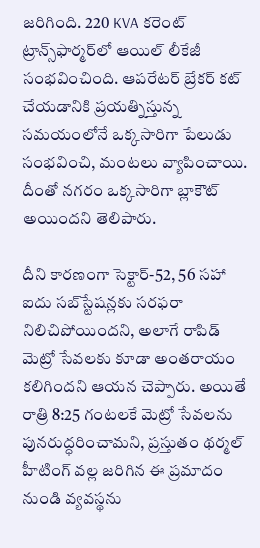జరిగింది. 220 KVA కరెంట్ ట్రాన్స్‌ఫార్మర్‌లో ఆయిల్ లీకేజీ సంభవించింది. ఆపరేటర్ బ్రేకర్ కట్ చేయడానికి ప్రయత్నిస్తున్న సమయంలోనే ఒక్కసారిగా పేలుడు సంభవించి, మంటలు వ్యాపించాయి. దీంతో నగరం ఒక్కసారిగా బ్లాకౌట్ అయిందని తెలిపారు.

దీని కారణంగా సెక్టార్-52, 56 సహా ఐదు సబ్‌స్టేషన్లకు సరఫరా నిలిచిపోయిందని, అలాగే రాపిడ్ మెట్రో సేవలకు కూడా అంతరాయం కలిగిందని ఆయన చెప్పారు. అయితే రాత్రి 8:25 గంటలకే మెట్రో సేవలను పునరుద్ధరించామని, ప్రస్తుతం థర్మల్ హీటింగ్ వల్ల జరిగిన ఈ ప్రమాదం నుండి వ్యవస్థను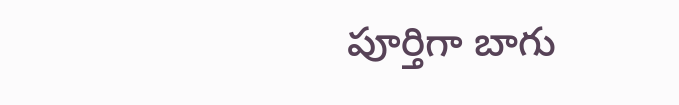పూర్తిగా బాగు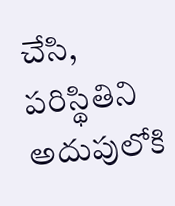చేసి, పరిస్థితిని అదుపులోకి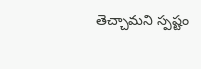తెచ్చామని స్పష్టం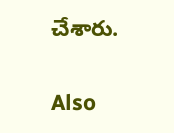చేశారు.

Also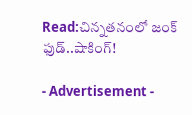Read:చిన్నతనంలో జంక్ ఫుడ్..షాకింగ్!

- Advertisement -